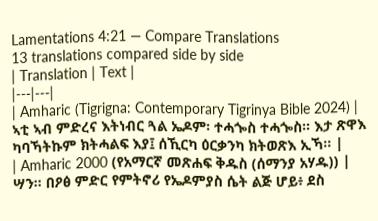Lamentations 4:21 — Compare Translations
13 translations compared side by side
| Translation | Text |
|---|---|
| Amharic (Tigrigna: Contemporary Tigrinya Bible 2024) | ኣቲ ኣብ ምድረና እትነብር ጓል ኤዶም፡ ተሓጐስ ተሓጐስ። እታ ጽዋእ ካባኻትኩም ክትሓልፍ እያ፤ ሰኺርካ ዕርቃንካ ክትወጽእ ኢኻ። |
| Amharic 2000 (የአማርኛ መጽሐፍ ቅዱስ (ሰማንያ አሃዱ)) | ሣን። በዖፅ ምድር የምትኖሪ የኤዶምያስ ሴት ልጅ ሆይ፥ ደስ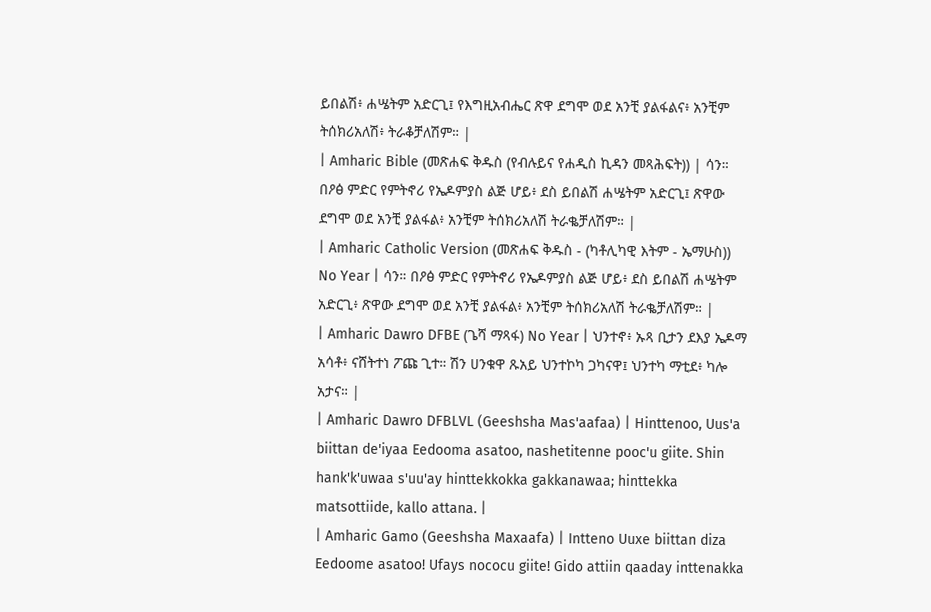ይበልሽ፥ ሐሤትም አድርጊ፤ የእግዚአብሔር ጽዋ ደግሞ ወደ አንቺ ያልፋልና፥ አንቺም ትሰክሪአለሽ፥ ትራቆቻለሽም። |
| Amharic Bible (መጽሐፍ ቅዱስ (የብሉይና የሐዲስ ኪዳን መጻሕፍት)) | ሳን። በዖፅ ምድር የምትኖሪ የኤዶምያስ ልጅ ሆይ፥ ደስ ይበልሽ ሐሤትም አድርጊ፤ ጽዋው ደግሞ ወደ አንቺ ያልፋል፥ አንቺም ትሰክሪአለሽ ትራቈቻለሽም። |
| Amharic Catholic Version (መጽሐፍ ቅዱስ - (ካቶሊካዊ እትም - ኤማሁስ)) No Year | ሳን። በዖፅ ምድር የምትኖሪ የኤዶምያስ ልጅ ሆይ፥ ደስ ይበልሽ ሐሤትም አድርጊ፥ ጽዋው ደግሞ ወደ አንቺ ያልፋል፥ አንቺም ትሰክሪአለሽ ትራቈቻለሽም። |
| Amharic Dawro DFBE (ጌሻ ማጻፋ) No Year | ህንተኖ፥ ኡጻ ቢታን ደእያ ኤዶማ አሳቶ፥ ናሸትተነ ፖጩ ጊተ። ሽን ሀንቁዋ ጹአይ ህንተኮካ ጋካናዋ፤ ህንተካ ማቲደ፥ ካሎ አታና። |
| Amharic Dawro DFBLVL (Geeshsha Mas'aafaa) | Hinttenoo, Uus'a biittan de'iyaa Eedooma asatoo, nashetitenne pooc'u giite. Shin hank'k'uwaa s'uu'ay hinttekkokka gakkanawaa; hinttekka matsottiide, kallo attana. |
| Amharic Gamo (Geeshsha Maxaafa) | Intteno Uuxe biittan diza Eedoome asatoo! Ufays nococu giite! Gido attiin qaaday inttenakka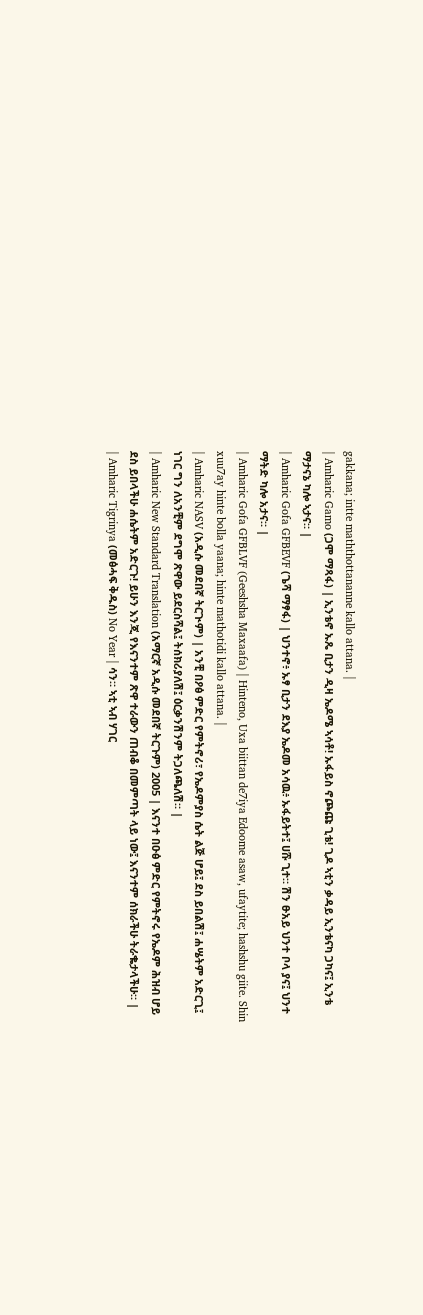gakkana; intte maththottananne kallo attana. |
| Amharic Gamo (ጋሞ ማጻፋ) | ኢንቴኖ ኡጼ ቢታን ዲዛ ኤዶሜ ኣሳቶ! ኡፋይስ ኖጮጩ ጊቴ! ጊዶ ኣቲን ቃዳይ ኢንቴናካ ጋካና፤ ኢንቴ ማታናኔ ካሎ ኣታና። |
| Amharic Gofa GFBEVF (ጌሻ ማፃፋ) | ህንተኖ፥ ኡፃ ቢታን ደእያ ኤዶመ አሳዉ፥ ኡፋይትተ፤ ሀሹ ጊተ። ሽን ፁአይ ህንተ ቦላ ያና፤ ህንተ ማትድ ካሎ አታና። |
| Amharic Gofa GFBLVF (Geeshsha Maxaafa) | Hinteno, Uxa biittan de7iya Edoome asaw, ufaytite; hashshu giite. Shin xuu7ay hinte bolla yaana; hinte mathotidi kallo attana. |
| Amharic NASV (አዲሱ መደበኛ ትርጒም) | አንቺ በዖፅ ምድር የምትኖሪ፣ የኤዶምያስ ሴት ልጅ ሆይ፤ ደስ ይበልሽ፤ ሐሤትም አድርጊ፤ ነገር ግን ለአንቺም ደግሞ ጽዋው ይደርስሻል፤ ትሰክሪያለሽ፤ ዕርቃንሽንም ትጋለጫለሽ። |
| Amharic New Standard Translation (አማርኛ አዲሱ መደበኛ ትርጉም) 2005 | እናንተ በዑፅ ምድር የምትኖሩ የኤዶም ሕዝብ ሆይ ደስ ይበላችሁ ሐሴትም አድርጉ! ይሁን እንጂ የእናንተም ጽዋ ተራውን ጠብቆ በመምጣት ላይ ነው፤ እናንተም ሰክራችሁ ትራቈታላችሁ። |
| Amharic Tigrinya (መፅሓፍ ቅዱስ) No Year | ሳን። ኣቲ ኣብ ሃገር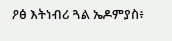ዖፅ እትነብሪ ጓል ኤዶምያስ፥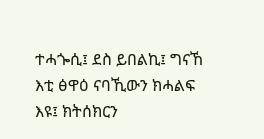ተሓጐሲ፤ ደስ ይበልኪ፤ ግናኸ እቲ ፅዋዕ ናባኺውን ክሓልፍ እዩ፤ ክትሰክርን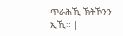ጥራሕኺ ኽትኾንን ኢኺ። |